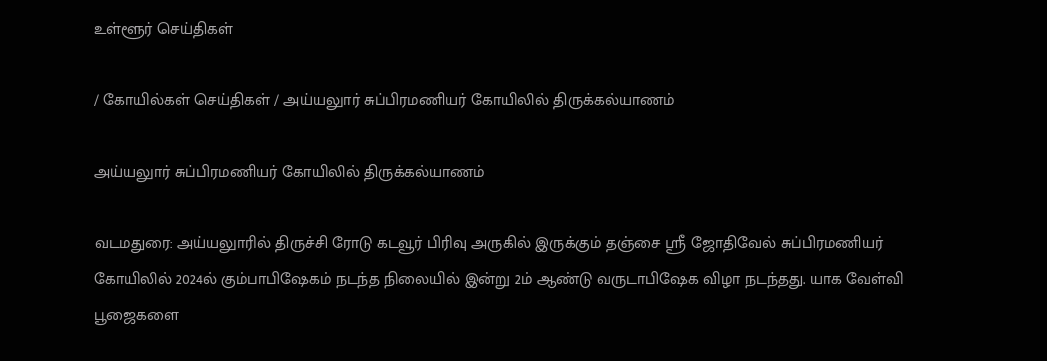உள்ளூர் செய்திகள்

/ கோயில்கள் செய்திகள் / அய்யலுார் சுப்பிரமணியர் கோயிலில் திருக்கல்யாணம்

அய்யலுார் சுப்பிரமணியர் கோயிலில் திருக்கல்யாணம்

வடமதுரை: அய்யலுாரில் திருச்சி ரோடு கடவூர் பிரிவு அருகில் இருக்கும் தஞ்சை ஸ்ரீ ஜோதிவேல் சுப்பிரமணியர் கோயிலில் 2024ல் கும்பாபிஷேகம் நடந்த நிலையில் இன்று 2ம் ஆண்டு வருடாபிஷேக விழா நடந்தது. யாக வேள்வி பூஜைகளை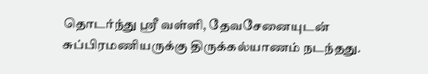தொடர்ந்து ஸ்ரீ வள்ளி, தேவசேனையுடன் சுப்பிரமணியருக்கு திருக்கல்யாணம் நடந்தது.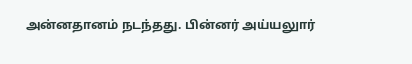அன்னதானம் நடந்தது. பின்னர் அய்யலுார்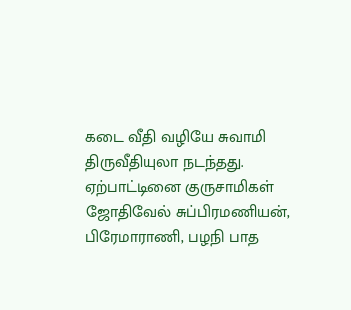கடை வீதி வழியே சுவாமி திருவீதியுலா நடந்தது. ஏற்பாட்டினை குருசாமிகள் ஜோதிவேல் சுப்பிரமணியன், பிரேமாராணி, பழநி பாத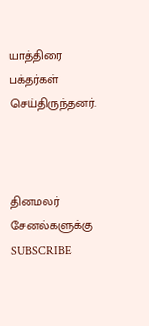யாத்திரை பக்தர்கள் செய்திருந்தனர்.



தினமலர் சேனல்களுக்கு SUBSCRIBE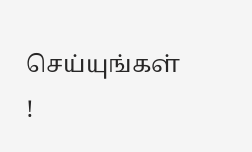செய்யுங்கள் !